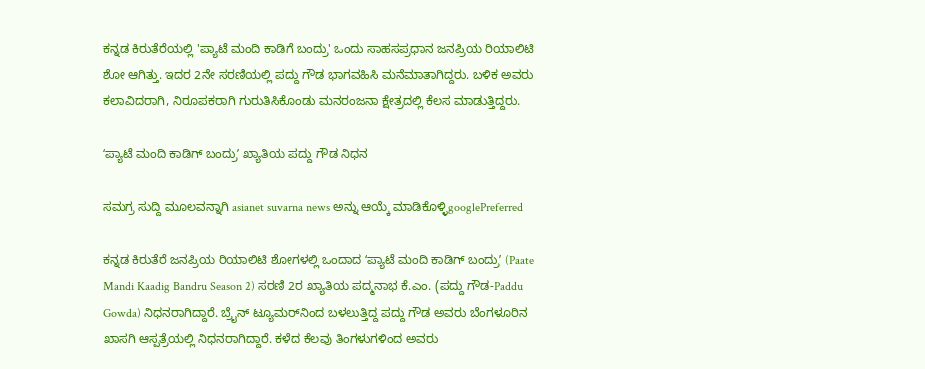ಕನ್ನಡ ಕಿರುತೆರೆಯಲ್ಲಿ 'ಪ್ಯಾಟೆ ಮಂದಿ ಕಾಡಿಗೆ ಬಂದ್ರು' ಒಂದು ಸಾಹಸಪ್ರಧಾನ ಜನಪ್ರಿಯ ರಿಯಾಲಿಟಿ ಶೋ ಆಗಿತ್ತು. ಇದರ 2ನೇ ಸರಣಿಯಲ್ಲಿ ಪದ್ದು ಗೌಡ ಭಾಗವಹಿಸಿ ಮನೆಮಾತಾಗಿದ್ದರು. ಬಳಿಕ ಅವರು ಕಲಾವಿದರಾಗಿ, ನಿರೂಪಕರಾಗಿ ಗುರುತಿಸಿಕೊಂಡು ಮನರಂಜನಾ ಕ್ಷೇತ್ರದಲ್ಲಿ ಕೆಲಸ ಮಾಡುತ್ತಿದ್ದರು.

ʻಪ್ಯಾಟೆ ಮಂದಿ ಕಾಡಿಗ್‌ ಬಂದ್ರುʼ ಖ್ಯಾತಿಯ ಪದ್ದು ಗೌಡ ನಿಧನ

ಸಮಗ್ರ ಸುದ್ದಿ ಮೂಲವನ್ನಾಗಿ asianet suvarna news ಅನ್ನು ಆಯ್ಕೆ ಮಾಡಿಕೊಳ್ಳಿgooglePreferred

ಕನ್ನಡ ಕಿರುತೆರೆ ಜನಪ್ರಿಯ ರಿಯಾಲಿಟಿ ಶೋಗಳಲ್ಲಿ ಒಂದಾದ ʻಪ್ಯಾಟೆ ಮಂದಿ ಕಾಡಿಗ್‌ ಬಂದ್ರುʼ (Paate Mandi Kaadig Bandru Season 2) ಸರಣಿ 2ರ ಖ್ಯಾತಿಯ ಪದ್ಮನಾಭ ಕೆ.ಎಂ. (ಪದ್ದು ಗೌಡ-Paddu Gowda) ನಿಧನರಾಗಿದ್ದಾರೆ. ಬ್ರೈನ್ ಟ್ಯೂಮರ್‌ನಿಂದ ಬಳಲುತ್ತಿದ್ದ ಪದ್ದು ಗೌಡ ಅವರು ಬೆಂಗಳೂರಿನ ಖಾಸಗಿ ಆಸ್ಪತ್ರೆಯಲ್ಲಿ ನಿಧನರಾಗಿದ್ದಾರೆ. ಕಳೆದ ಕೆಲವು ತಿಂಗಳುಗಳಿಂದ ಅವರು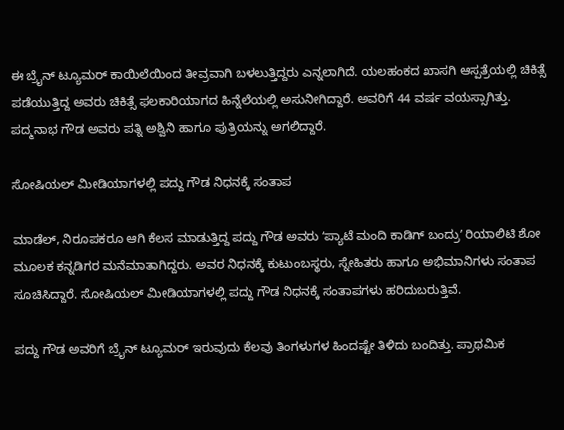ಈ ಬ್ರೈನ್ ಟ್ಯೂಮರ್‌ ಕಾಯಿಲೆಯಿಂದ ತೀವ್ರವಾಗಿ ಬಳಲುತ್ತಿದ್ದರು ಎನ್ನಲಾಗಿದೆ. ಯಲಹಂಕದ ಖಾಸಗಿ ಆಸ್ಪತ್ರೆಯಲ್ಲಿ ಚಿಕಿತ್ಸೆ ಪಡೆಯುತ್ತಿದ್ದ ಅವರು ಚಿಕಿತ್ಸೆ ಫಲಕಾರಿಯಾಗದ ಹಿನ್ನೆಲೆಯಲ್ಲಿ ಅಸುನೀಗಿದ್ದಾರೆ. ಅವರಿಗೆ 44 ವರ್ಷ ವಯಸ್ಸಾಗಿತ್ತು. ಪದ್ಮನಾಭ ಗೌಡ ಅವರು ಪತ್ನಿ ಅಶ್ವಿನಿ ಹಾಗೂ ಪುತ್ರಿಯನ್ನು ಅಗಲಿದ್ದಾರೆ.

ಸೋಷಿಯಲ್ ಮೀಡಿಯಾಗಳಲ್ಲಿ ಪದ್ದು ಗೌಡ ನಿಧನಕ್ಕೆ ಸಂತಾಪ

ಮಾಡೆಲ್, ನಿರೂಪಕರೂ ಆಗಿ ಕೆಲಸ ಮಾಡುತ್ತಿದ್ದ ಪದ್ದು ಗೌಡ ಅವರು ʻಪ್ಯಾಟೆ ಮಂದಿ ಕಾಡಿಗ್‌ ಬಂದ್ರುʼ ರಿಯಾಲಿಟಿ ಶೋ ಮೂಲಕ ಕನ್ನಡಿಗರ ಮನೆಮಾತಾಗಿದ್ದರು. ಅವರ ನಿಧನಕ್ಕೆ ಕುಟುಂಬಸ್ಥರು, ಸ್ನೇಹಿತರು ಹಾಗೂ ಅಭಿಮಾನಿಗಳು ಸಂತಾಪ ಸೂಚಿಸಿದ್ದಾರೆ. ಸೋಷಿಯಲ್ ಮೀಡಿಯಾಗಳಲ್ಲಿ ಪದ್ದು ಗೌಡ ನಿಧನಕ್ಕೆ ಸಂತಾಪಗಳು ಹರಿದುಬರುತ್ತಿವೆ.

ಪದ್ದು ಗೌಡ ಅವರಿಗೆ ಬ್ರೈನ್‌ ಟ್ಯೂಮರ್‌ ಇರುವುದು ಕೆಲವು ತಿಂಗಳುಗಳ ಹಿಂದಷ್ಟೇ ತಿಳಿದು ಬಂದಿತ್ತು. ಪ್ರಾಥಮಿಕ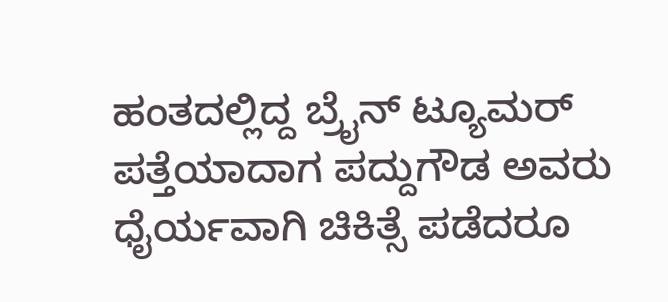ಹಂತದಲ್ಲಿದ್ದ ಬ್ರೈನ್ ಟ್ಯೂಮರ್ ಪತ್ತೆಯಾದಾಗ ಪದ್ದುಗೌಡ ಅವರು ಧೈರ್ಯವಾಗಿ ಚಿಕಿತ್ಸೆ ಪಡೆದರೂ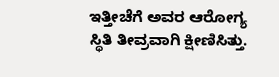ಇತ್ತೀಚೆಗೆ ಅವರ ಆರೋಗ್ಯ ಸ್ಥಿತಿ ತೀವ್ರವಾಗಿ ಕ್ಷೀಣಿಸಿತ್ತು.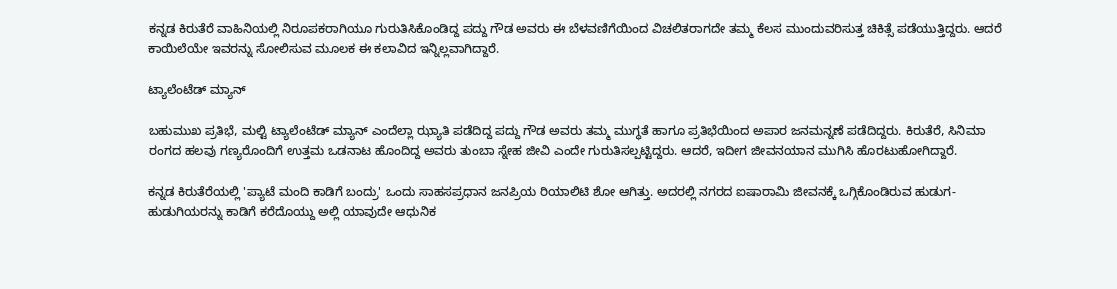ಕನ್ನಡ ಕಿರುತೆರೆ ವಾಹಿನಿಯಲ್ಲಿ ನಿರೂಪಕರಾಗಿಯೂ ಗುರುತಿಸಿಕೊಂಡಿದ್ದ ಪದ್ದು ಗೌಡ ಅವರು ಈ ಬೆಳವಣಿಗೆಯಿಂದ ವಿಚಲಿತರಾಗದೇ ತಮ್ಮ ಕೆಲಸ ಮುಂದುವರಿಸುತ್ತ ಚಿಕಿತ್ಸೆ ಪಡೆಯುತ್ತಿದ್ದರು. ಆದರೆ ಕಾಯಿಲೆಯೇ ಇವರನ್ನು ಸೋಲಿಸುವ ಮೂಲಕ ಈ ಕಲಾವಿದ ಇನ್ನಿಲ್ಲವಾಗಿದ್ದಾರೆ.

ಟ್ಯಾಲೆಂಟೆಡ್ ಮ್ಯಾನ್

ಬಹುಮುಖ ಪ್ರತಿಭೆ, ಮಲ್ಟಿ ಟ್ಯಾಲೆಂಟೆಡ್ ಮ್ಯಾನ್ ಎಂದೆಲ್ಲಾ ಝ್ಯಾತಿ ಪಡೆದಿದ್ದ ಪದ್ದು ಗೌಡ ಅವರು ತಮ್ಮ ಮುಗ್ಧತೆ ಹಾಗೂ ಪ್ರತಿಭೆಯಿಂದ ಅಪಾರ ಜನಮನ್ನಣೆ ಪಡೆದಿದ್ದರು. ಕಿರುತೆರೆ, ಸಿನಿಮಾ ರಂಗದ ಹಲವು ಗಣ್ಯರೊಂದಿಗೆ ಉತ್ತಮ ಒಡನಾಟ ಹೊಂದಿದ್ದ ಅವರು ತುಂಬಾ ಸ್ನೇಹ ಜೀವಿ ಎಂದೇ ಗುರುತಿಸಲ್ಪಟ್ಟಿದ್ದರು. ಆದರೆ, ಇದೀಗ ಜೀವನಯಾನ ಮುಗಿಸಿ ಹೊರಟುಹೋಗಿದ್ದಾರೆ.

ಕನ್ನಡ ಕಿರುತೆರೆಯಲ್ಲಿ 'ಪ್ಯಾಟೆ ಮಂದಿ ಕಾಡಿಗೆ ಬಂದ್ರು' ಒಂದು ಸಾಹಸಪ್ರಧಾನ ಜನಪ್ರಿಯ ರಿಯಾಲಿಟಿ ಶೋ ಆಗಿತ್ತು. ಅದರಲ್ಲಿ ನಗರದ ಐಷಾರಾಮಿ ಜೀವನಕ್ಕೆ ಒಗ್ಗಿಕೊಂಡಿರುವ ಹುಡುಗ-ಹುಡುಗಿಯರನ್ನು ಕಾಡಿಗೆ ಕರೆದೊಯ್ದು ಅಲ್ಲಿ ಯಾವುದೇ ಆಧುನಿಕ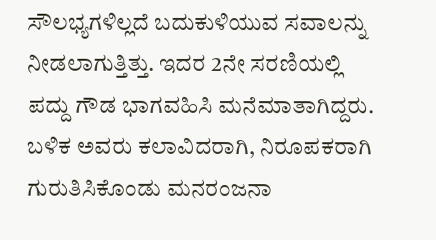ಸೌಲಭ್ಯಗಳಿಲ್ಲದೆ ಬದುಕುಳಿಯುವ ಸವಾಲನ್ನು ನೀಡಲಾಗುತ್ತಿತ್ತು. ಇದರ 2ನೇ ಸರಣಿಯಲ್ಲಿ ಪದ್ದು ಗೌಡ ಭಾಗವಹಿಸಿ ಮನೆಮಾತಾಗಿದ್ದರು. ಬಳಿಕ ಅವರು ಕಲಾವಿದರಾಗಿ, ನಿರೂಪಕರಾಗಿ ಗುರುತಿಸಿಕೊಂಡು ಮನರಂಜನಾ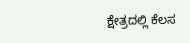ಕ್ಷೇತ್ರದಲ್ಲಿ ಕೆಲಸ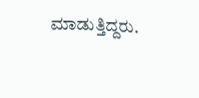ಮಾಡುತ್ತಿದ್ದರು.